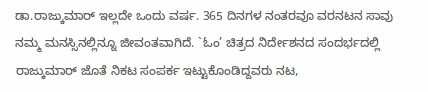ಡಾ.ರಾಜ್ಕುಮಾರ್ ಇಲ್ಲದೇ ಒಂದು ವರ್ಷ. 365 ದಿನಗಳ ನಂತರವೂ ವರನಟನ ಸಾವು ನಮ್ಮ ಮನಸ್ಸಿನಲ್ಲಿನ್ನೂ ಜೀವಂತವಾಗಿದೆ. `ಓಂ’ ಚಿತ್ರದ ನಿರ್ದೇಶನದ ಸಂದರ್ಭದಲ್ಲಿ ರಾಜ್ಕುಮಾರ್ ಜೊತೆ ನಿಕಟ ಸಂಪರ್ಕ ಇಟ್ಟುಕೊಂಡಿದ್ದವರು ನಟ,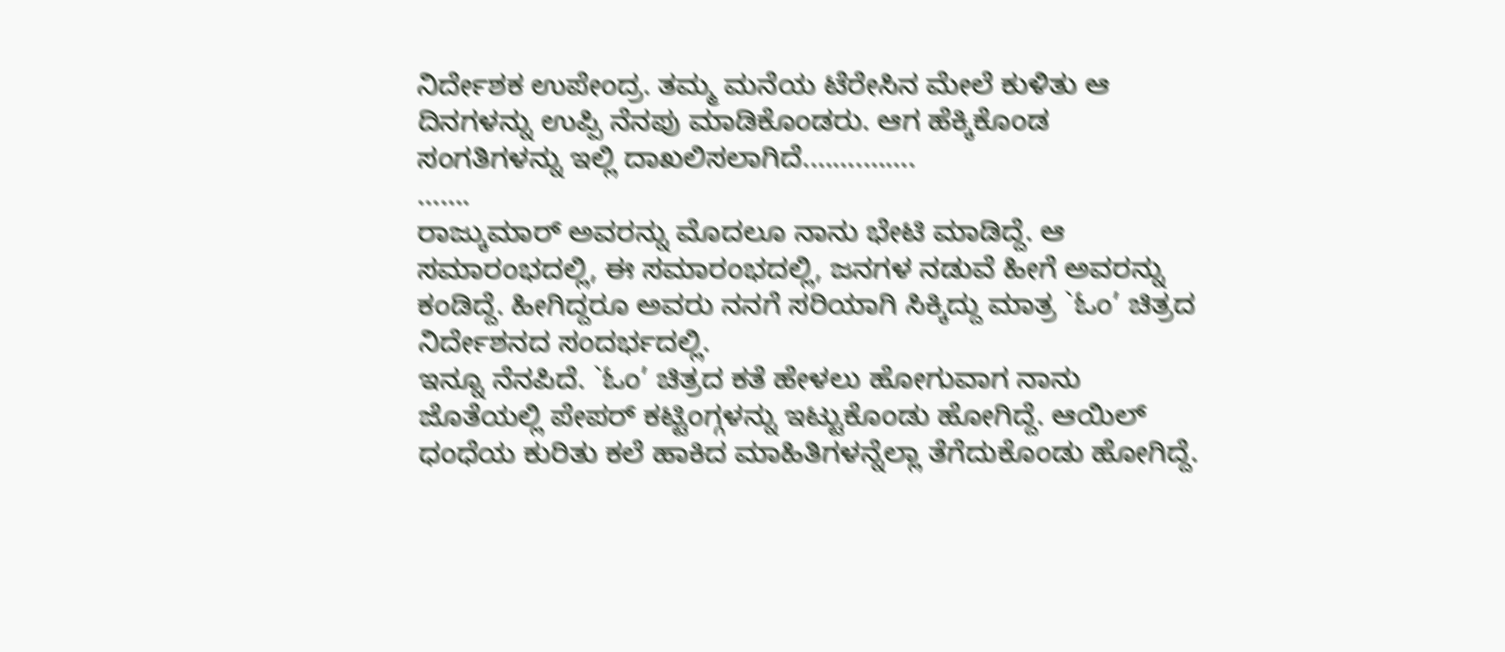ನಿರ್ದೇಶಕ ಉಪೇಂದ್ರ. ತಮ್ಮ ಮನೆಯ ಟೆರೇಸಿನ ಮೇಲೆ ಕುಳಿತು ಆ ದಿನಗಳನ್ನು ಉಪ್ಪಿ ನೆನಪು ಮಾಡಿಕೊಂಡರು. ಆಗ ಹೆಕ್ಕಿಕೊಂಡ ಸಂಗತಿಗಳನ್ನು ಇಲ್ಲಿ ದಾಖಲಿಸಲಾಗಿದೆ.…….…….
…….
ರಾಜ್ಕುಮಾರ್ ಅವರನ್ನು ಮೊದಲೂ ನಾನು ಭೇಟಿ ಮಾಡಿದ್ದೆ. ಆ ಸಮಾರಂಭದಲ್ಲಿ, ಈ ಸಮಾರಂಭದಲ್ಲಿ, ಜನಗಳ ನಡುವೆ ಹೀಗೆ ಅವರನ್ನು ಕಂಡಿದ್ದೆ. ಹೀಗಿದ್ದರೂ ಅವರು ನನಗೆ ಸರಿಯಾಗಿ ಸಿಕ್ಕಿದ್ದು ಮಾತ್ರ `ಓಂ’ ಚಿತ್ರದ ನಿರ್ದೇಶನದ ಸಂದರ್ಭದಲ್ಲಿ.
ಇನ್ನೂ ನೆನಪಿದೆ. `ಓಂ’ ಚಿತ್ರದ ಕತೆ ಹೇಳಲು ಹೋಗುವಾಗ ನಾನು ಜೊತೆಯಲ್ಲಿ ಪೇಪರ್ ಕಟ್ಟಿಂಗ್ಗಳನ್ನು ಇಟ್ಟುಕೊಂಡು ಹೋಗಿದ್ದೆ. ಆಯಿಲ್ ಧಂಧೆಯ ಕುರಿತು ಕಲೆ ಹಾಕಿದ ಮಾಹಿತಿಗಳನ್ನೆಲ್ಲಾ ತೆಗೆದುಕೊಂಡು ಹೋಗಿದ್ದೆ.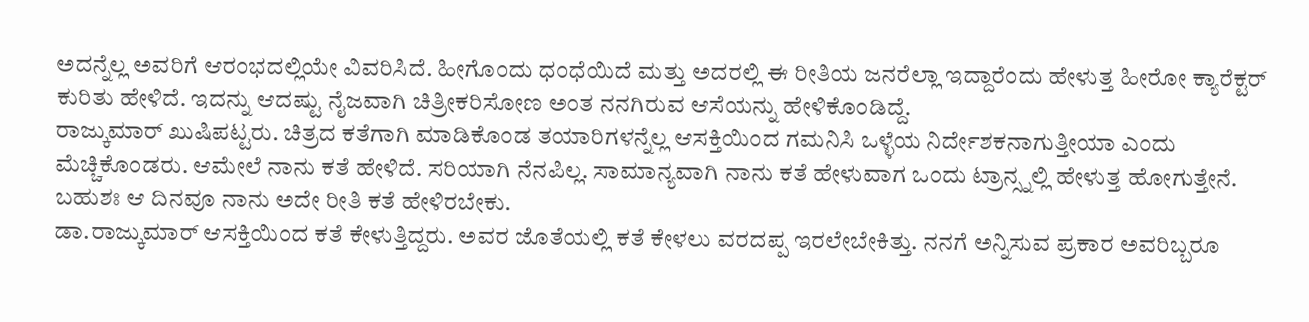ಅದನ್ನೆಲ್ಲ ಅವರಿಗೆ ಆರಂಭದಲ್ಲಿಯೇ ವಿವರಿಸಿದೆ. ಹೀಗೊಂದು ಧಂಧೆಯಿದೆ ಮತ್ತು ಅದರಲ್ಲಿ ಈ ರೀತಿಯ ಜನರೆಲ್ಲಾ ಇದ್ದಾರೆಂದು ಹೇಳುತ್ತ ಹೀರೋ ಕ್ಯಾರೆಕ್ಟರ್ ಕುರಿತು ಹೇಳಿದೆ. ಇದನ್ನು ಆದಷ್ಟು ನೈಜವಾಗಿ ಚಿತ್ರೀಕರಿಸೋಣ ಅಂತ ನನಗಿರುವ ಆಸೆಯನ್ನು ಹೇಳಿಕೊಂಡಿದ್ದೆ.
ರಾಜ್ಕುಮಾರ್ ಖುಷಿಪಟ್ಟರು. ಚಿತ್ರದ ಕತೆಗಾಗಿ ಮಾಡಿಕೊಂಡ ತಯಾರಿಗಳನ್ನೆಲ್ಲ ಆಸಕ್ತಿಯಿಂದ ಗಮನಿಸಿ ಒಳ್ಳೆಯ ನಿರ್ದೇಶಕನಾಗುತ್ತೀಯಾ ಎಂದು ಮೆಚ್ಚಿಕೊಂಡರು. ಆಮೇಲೆ ನಾನು ಕತೆ ಹೇಳಿದೆ. ಸರಿಯಾಗಿ ನೆನಪಿಲ್ಲ. ಸಾಮಾನ್ಯವಾಗಿ ನಾನು ಕತೆ ಹೇಳುವಾಗ ಒಂದು ಟ್ರಾನ್ಸ್ನಲ್ಲಿ ಹೇಳುತ್ತ ಹೋಗುತ್ತೇನೆ. ಬಹುಶಃ ಆ ದಿನವೂ ನಾನು ಅದೇ ರೀತಿ ಕತೆ ಹೇಳಿರಬೇಕು.
ಡಾ.ರಾಜ್ಕುಮಾರ್ ಆಸಕ್ತಿಯಿಂದ ಕತೆ ಕೇಳುತ್ತಿದ್ದರು. ಅವರ ಜೊತೆಯಲ್ಲಿ ಕತೆ ಕೇಳಲು ವರದಪ್ಪ ಇರಲೇಬೇಕಿತ್ತು. ನನಗೆ ಅನ್ನಿಸುವ ಪ್ರಕಾರ ಅವರಿಬ್ಬರೂ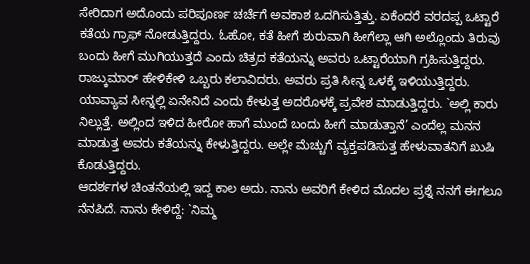ಸೇರಿದಾಗ ಅದೊಂದು ಪರಿಪೂರ್ಣ ಚರ್ಚೆಗೆ ಅವಕಾಶ ಒದಗಿಸುತ್ತಿತ್ತು. ಏಕೆಂದರೆ ವರದಪ್ಪ ಒಟ್ಟಾರೆ ಕತೆಯ ಗ್ರಾಫ್ ನೋಡುತ್ತಿದ್ದರು. ಓಹೋ, ಕತೆ ಹೀಗೆ ಶುರುವಾಗಿ ಹೀಗೆಲ್ಲಾ ಆಗಿ ಅಲ್ಲೊಂದು ತಿರುವು ಬಂದು ಹೀಗೆ ಮುಗಿಯುತ್ತದೆ ಎಂದು ಚಿತ್ರದ ಕತೆಯನ್ನು ಅವರು ಒಟ್ಟಾರೆಯಾಗಿ ಗ್ರಹಿಸುತ್ತಿದ್ದರು. ರಾಜ್ಕುಮಾರ್ ಹೇಳಿಕೇಳಿ ಒಬ್ಬರು ಕಲಾವಿದರು. ಅವರು ಪ್ರತಿ ಸೀನ್ನ ಒಳಕ್ಕೆ ಇಳಿಯುತ್ತಿದ್ದರು. ಯಾವ್ಯಾವ ಸೀನ್ನಲ್ಲಿ ಏನೇನಿದೆ ಎಂದು ಕೇಳುತ್ತ ಅದರೊಳಕ್ಕೆ ಪ್ರವೇಶ ಮಾಡುತ್ತಿದ್ದರು. `ಅಲ್ಲಿ ಕಾರು ನಿಲ್ಲುತ್ತೆ. ಅಲ್ಲಿಂದ ಇಳಿದ ಹೀರೋ ಹಾಗೆ ಮುಂದೆ ಬಂದು ಹೀಗೆ ಮಾಡುತ್ತಾನೆ’ ಎಂದೆಲ್ಲ ಮನನ ಮಾಡುತ್ತ ಅವರು ಕತೆಯನ್ನು ಕೇಳುತ್ತಿದ್ದರು. ಅಲ್ಲೇ ಮೆಚ್ಚುಗೆ ವ್ಯಕ್ತಪಡಿಸುತ್ತ ಹೇಳುವಾತನಿಗೆ ಖುಷಿ ಕೊಡುತ್ತಿದ್ದರು.
ಆದರ್ಶಗಳ ಚಿಂತನೆಯಲ್ಲಿ ಇದ್ದ ಕಾಲ ಅದು. ನಾನು ಅವರಿಗೆ ಕೇಳಿದ ಮೊದಲ ಪ್ರಶ್ನೆ ನನಗೆ ಈಗಲೂ ನೆನಪಿದೆ. ನಾನು ಕೇಳಿದ್ದೆ: `ನಿಮ್ಮ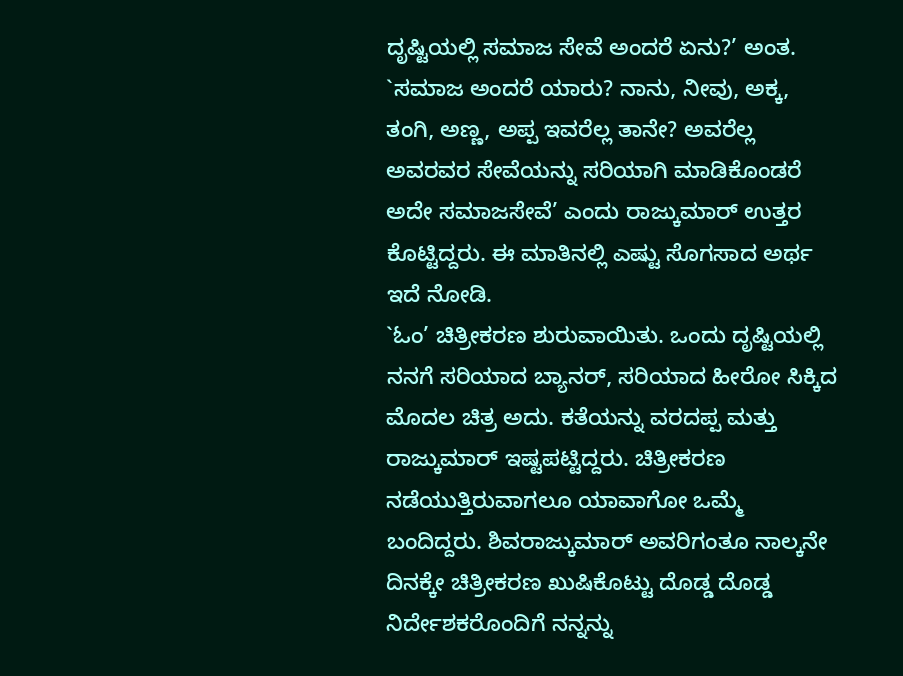ದೃಷ್ಟಿಯಲ್ಲಿ ಸಮಾಜ ಸೇವೆ ಅಂದರೆ ಏನು?’ ಅಂತ. `ಸಮಾಜ ಅಂದರೆ ಯಾರು? ನಾನು, ನೀವು, ಅಕ್ಕ, ತಂಗಿ, ಅಣ್ಣ, ಅಪ್ಪ ಇವರೆಲ್ಲ ತಾನೇ? ಅವರೆಲ್ಲ ಅವರವರ ಸೇವೆಯನ್ನು ಸರಿಯಾಗಿ ಮಾಡಿಕೊಂಡರೆ ಅದೇ ಸಮಾಜಸೇವೆ’ ಎಂದು ರಾಜ್ಕುಮಾರ್ ಉತ್ತರ ಕೊಟ್ಟಿದ್ದರು. ಈ ಮಾತಿನಲ್ಲಿ ಎಷ್ಟು ಸೊಗಸಾದ ಅರ್ಥ ಇದೆ ನೋಡಿ.
`ಓಂ’ ಚಿತ್ರೀಕರಣ ಶುರುವಾಯಿತು. ಒಂದು ದೃಷ್ಟಿಯಲ್ಲಿ ನನಗೆ ಸರಿಯಾದ ಬ್ಯಾನರ್, ಸರಿಯಾದ ಹೀರೋ ಸಿಕ್ಕಿದ ಮೊದಲ ಚಿತ್ರ ಅದು. ಕತೆಯನ್ನು ವರದಪ್ಪ ಮತ್ತು ರಾಜ್ಕುಮಾರ್ ಇಷ್ಟಪಟ್ಟಿದ್ದರು. ಚಿತ್ರೀಕರಣ ನಡೆಯುತ್ತಿರುವಾಗಲೂ ಯಾವಾಗೋ ಒಮ್ಮೆ ಬಂದಿದ್ದರು. ಶಿವರಾಜ್ಕುಮಾರ್ ಅವರಿಗಂತೂ ನಾಲ್ಕನೇ ದಿನಕ್ಕೇ ಚಿತ್ರೀಕರಣ ಖುಷಿಕೊಟ್ಟು ದೊಡ್ಡ ದೊಡ್ಡ ನಿರ್ದೇಶಕರೊಂದಿಗೆ ನನ್ನನ್ನು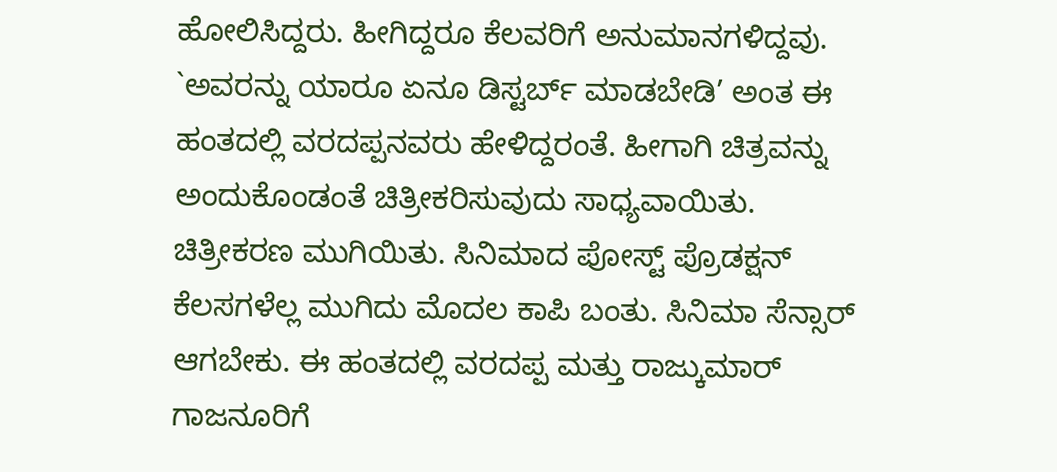ಹೋಲಿಸಿದ್ದರು. ಹೀಗಿದ್ದರೂ ಕೆಲವರಿಗೆ ಅನುಮಾನಗಳಿದ್ದವು. `ಅವರನ್ನು ಯಾರೂ ಏನೂ ಡಿಸ್ಟರ್ಬ್ ಮಾಡಬೇಡಿ’ ಅಂತ ಈ ಹಂತದಲ್ಲಿ ವರದಪ್ಪನವರು ಹೇಳಿದ್ದರಂತೆ. ಹೀಗಾಗಿ ಚಿತ್ರವನ್ನು ಅಂದುಕೊಂಡಂತೆ ಚಿತ್ರೀಕರಿಸುವುದು ಸಾಧ್ಯವಾಯಿತು.
ಚಿತ್ರೀಕರಣ ಮುಗಿಯಿತು. ಸಿನಿಮಾದ ಪೋಸ್ಟ್ ಪ್ರೊಡಕ್ಷನ್ ಕೆಲಸಗಳೆಲ್ಲ ಮುಗಿದು ಮೊದಲ ಕಾಪಿ ಬಂತು. ಸಿನಿಮಾ ಸೆನ್ಸಾರ್ ಆಗಬೇಕು. ಈ ಹಂತದಲ್ಲಿ ವರದಪ್ಪ ಮತ್ತು ರಾಜ್ಕುಮಾರ್ ಗಾಜನೂರಿಗೆ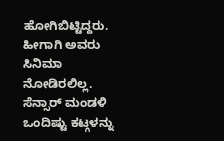ಹೋಗಿಬಿಟ್ಟಿದ್ದರು. ಹೀಗಾಗಿ ಅವರು ಸಿನಿಮಾ ನೋಡಿರಲಿಲ್ಲ.
ಸೆನ್ಸಾರ್ ಮಂಡಳಿ ಒಂದಿಷ್ಟು ಕಟ್ಗಳನ್ನು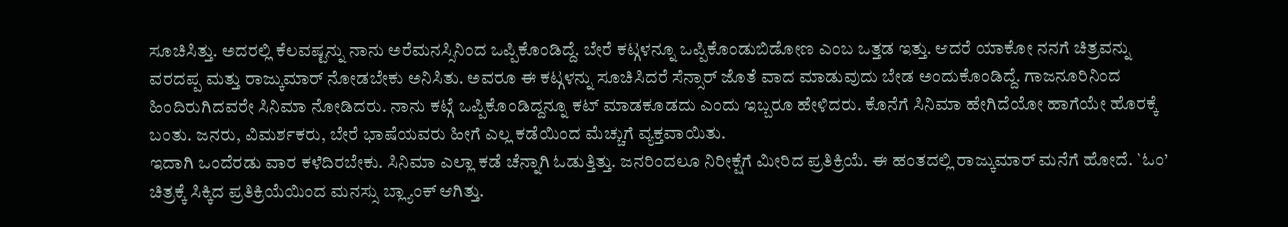ಸೂಚಿಸಿತ್ತು. ಅದರಲ್ಲಿ ಕೆಲವಷ್ಟನ್ನು ನಾನು ಅರೆಮನಸ್ಸಿನಿಂದ ಒಪ್ಪಿಕೊಂಡಿದ್ದೆ. ಬೇರೆ ಕಟ್ಗಳನ್ನೂ ಒಪ್ಪಿಕೊಂಡುಬಿಡೋಣ ಎಂಬ ಒತ್ತಡ ಇತ್ತು. ಆದರೆ ಯಾಕೋ ನನಗೆ ಚಿತ್ರವನ್ನು ವರದಪ್ಪ ಮತ್ತು ರಾಜ್ಕುಮಾರ್ ನೋಡಬೇಕು ಅನಿಸಿತು. ಅವರೂ ಈ ಕಟ್ಗಳನ್ನು ಸೂಚಿಸಿದರೆ ಸೆನ್ಸಾರ್ ಜೊತೆ ವಾದ ಮಾಡುವುದು ಬೇಡ ಅಂದುಕೊಂಡಿದ್ದೆ. ಗಾಜನೂರಿನಿಂದ ಹಿಂದಿರುಗಿದವರೇ ಸಿನಿಮಾ ನೋಡಿದರು. ನಾನು ಕಟ್ಗೆ ಒಪ್ಪಿಕೊಂಡಿದ್ದನ್ನೂ ಕಟ್ ಮಾಡಕೂಡದು ಎಂದು ಇಬ್ಬರೂ ಹೇಳಿದರು. ಕೊನೆಗೆ ಸಿನಿಮಾ ಹೇಗಿದೆಯೋ ಹಾಗೆಯೇ ಹೊರಕ್ಕೆ ಬಂತು. ಜನರು, ವಿಮರ್ಶಕರು, ಬೇರೆ ಭಾಷೆಯವರು ಹೀಗೆ ಎಲ್ಲ ಕಡೆಯಿಂದ ಮೆಚ್ಚುಗೆ ವ್ಯಕ್ತವಾಯಿತು.
ಇದಾಗಿ ಒಂದೆರಡು ವಾರ ಕಳೆದಿರಬೇಕು. ಸಿನಿಮಾ ಎಲ್ಲಾ ಕಡೆ ಚೆನ್ನಾಗಿ ಓಡುತ್ತಿತ್ತು. ಜನರಿಂದಲೂ ನಿರೀಕ್ಷೆಗೆ ಮೀರಿದ ಪ್ರತಿಕ್ರಿಯೆ. ಈ ಹಂತದಲ್ಲಿ ರಾಜ್ಕುಮಾರ್ ಮನೆಗೆ ಹೋದೆ. `ಓಂ’ ಚಿತ್ರಕ್ಕೆ ಸಿಕ್ಕಿದ ಪ್ರತಿಕ್ರಿಯೆಯಿಂದ ಮನಸ್ಸು ಬ್ಲ್ಯಾಂಕ್ ಆಗಿತ್ತು.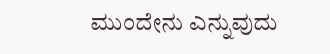ಮುಂದೇನು ಎನ್ನುವುದು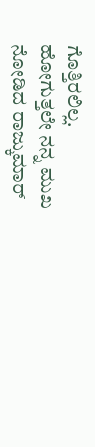ಗೊತ್ತಿರಲಿಲ್ಲ.
ಹೋಗುತ್ತಲೇ ನನ್ನ ಮುಖ ನೋಡಿದ ರಾಜ್ಕುಮಾರ್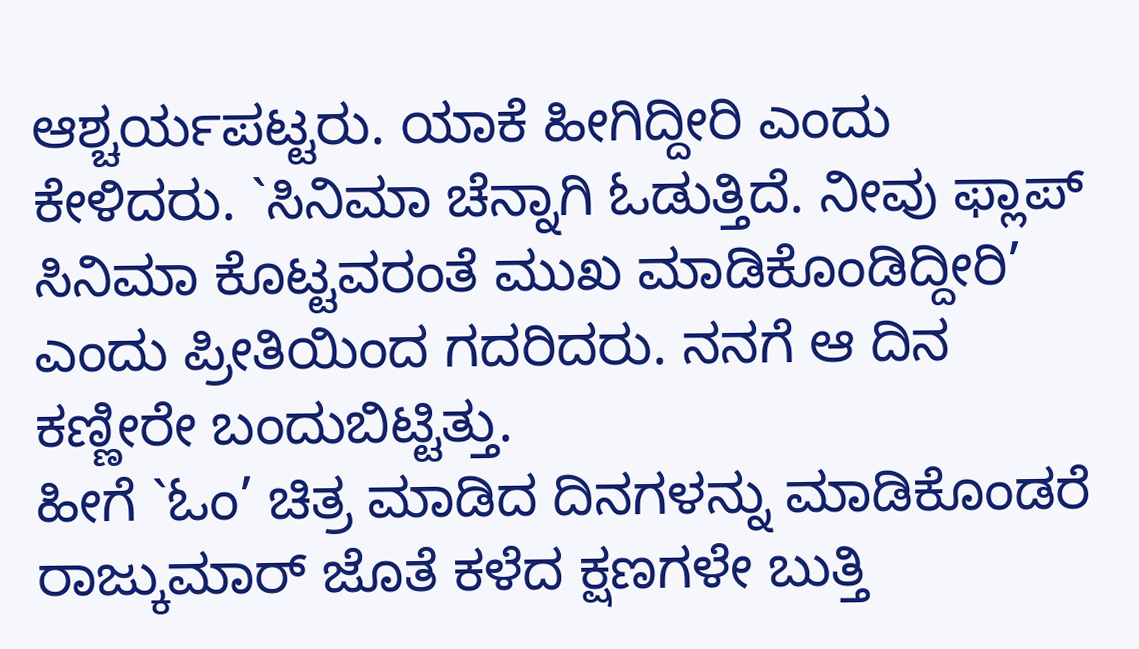ಆಶ್ಚರ್ಯಪಟ್ಟರು. ಯಾಕೆ ಹೀಗಿದ್ದೀರಿ ಎಂದು ಕೇಳಿದರು. `ಸಿನಿಮಾ ಚೆನ್ನಾಗಿ ಓಡುತ್ತಿದೆ. ನೀವು ಫ್ಲಾಪ್ ಸಿನಿಮಾ ಕೊಟ್ಟವರಂತೆ ಮುಖ ಮಾಡಿಕೊಂಡಿದ್ದೀರಿ’ ಎಂದು ಪ್ರೀತಿಯಿಂದ ಗದರಿದರು. ನನಗೆ ಆ ದಿನ ಕಣ್ಣೀರೇ ಬಂದುಬಿಟ್ಟಿತ್ತು.
ಹೀಗೆ `ಓಂ’ ಚಿತ್ರ ಮಾಡಿದ ದಿನಗಳನ್ನು ಮಾಡಿಕೊಂಡರೆ ರಾಜ್ಕುಮಾರ್ ಜೊತೆ ಕಳೆದ ಕ್ಷಣಗಳೇ ಬುತ್ತಿ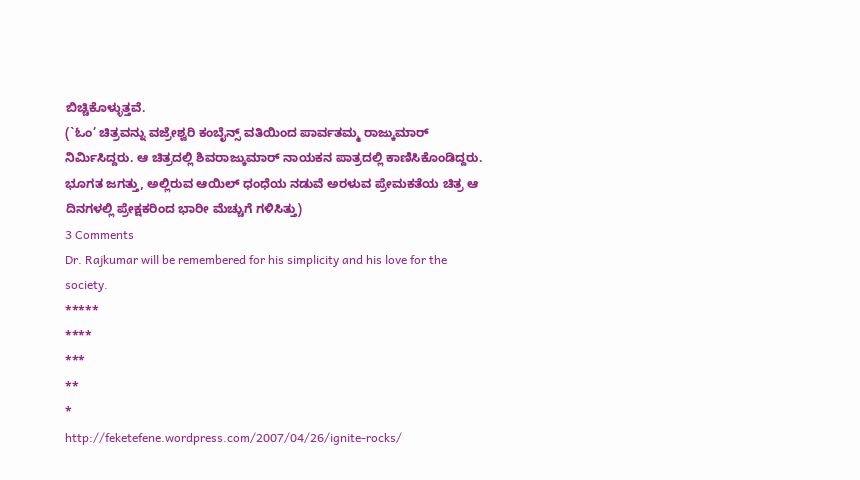ಬಿಚ್ಚಿಕೊಳ್ಳುತ್ತವೆ.
(`ಓಂ’ ಚಿತ್ರವನ್ನು ವಜ್ರೇಶ್ವರಿ ಕಂಬೈನ್ಸ್ ವತಿಯಿಂದ ಪಾರ್ವತಮ್ಮ ರಾಜ್ಕುಮಾರ್ ನಿರ್ಮಿಸಿದ್ದರು. ಆ ಚಿತ್ರದಲ್ಲಿ ಶಿವರಾಜ್ಕುಮಾರ್ ನಾಯಕನ ಪಾತ್ರದಲ್ಲಿ ಕಾಣಿಸಿಕೊಂಡಿದ್ದರು. ಭೂಗತ ಜಗತ್ತು, ಅಲ್ಲಿರುವ ಆಯಿಲ್ ಧಂಧೆಯ ನಡುವೆ ಅರಳುವ ಪ್ರೇಮಕತೆಯ ಚಿತ್ರ ಆ ದಿನಗಳಲ್ಲಿ ಪ್ರೇಕ್ಷಕರಿಂದ ಭಾರೀ ಮೆಚ್ಚುಗೆ ಗಳಿಸಿತ್ತು)
3 Comments
Dr. Rajkumar will be remembered for his simplicity and his love for the society.
*****
****
***
**
*
http://feketefene.wordpress.com/2007/04/26/ignite-rocks/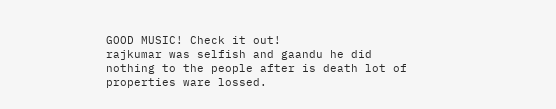GOOD MUSIC! Check it out!
rajkumar was selfish and gaandu he did nothing to the people after is death lot of properties ware lossed.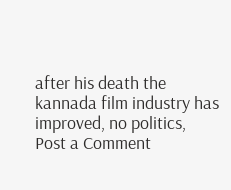after his death the kannada film industry has improved, no politics,
Post a Comment